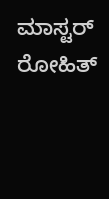ಮಾಸ್ಟರ್ ರೋಹಿತ್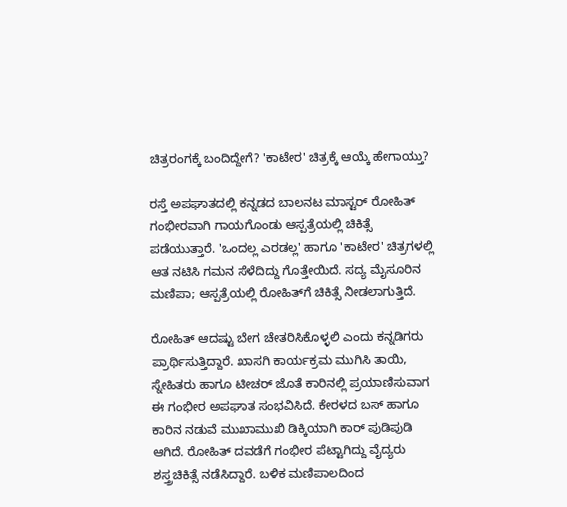ಚಿತ್ರರಂಗಕ್ಕೆ ಬಂದಿದ್ದೇಗೆ? 'ಕಾಟೇರ' ಚಿತ್ರಕ್ಕೆ ಆಯ್ಕೆ ಹೇಗಾಯ್ತು?

ರಸ್ತೆ ಅಪಘಾತದಲ್ಲಿ ಕನ್ನಡದ ಬಾಲನಟ ಮಾಸ್ಟರ್ ರೋಹಿತ್ ಗಂಭೀರವಾಗಿ ಗಾಯಗೊಂಡು ಆಸ್ಪತ್ರೆಯಲ್ಲಿ ಚಿಕಿತ್ಸೆ ಪಡೆಯುತ್ತಾರೆ. 'ಒಂದಲ್ಲ ಎರಡಲ್ಲ' ಹಾಗೂ 'ಕಾಟೇರ' ಚಿತ್ರಗಳಲ್ಲಿ ಆತ ನಟಿಸಿ ಗಮನ ಸೆಳೆದಿದ್ದು ಗೊತ್ತೇಯಿದೆ. ಸದ್ಯ ಮೈಸೂರಿನ ಮಣಿಪಾ; ಆಸ್ಪತ್ರೆಯಲ್ಲಿ ರೋಹಿತ್‌ಗೆ ಚಿಕಿತ್ಸೆ ನೀಡಲಾಗುತ್ತಿದೆ.

ರೋಹಿತ್ ಆದಷ್ಟು ಬೇಗ ಚೇತರಿಸಿಕೊಳ್ಳಲಿ ಎಂದು ಕನ್ನಡಿಗರು ಪ್ರಾರ್ಥಿಸುತ್ತಿದ್ದಾರೆ. ಖಾಸಗಿ ಕಾರ್ಯಕ್ರಮ ಮುಗಿಸಿ ತಾಯಿ, ಸ್ನೇಹಿತರು ಹಾಗೂ ಟೀಚರ್ ಜೊತೆ ಕಾರಿನಲ್ಲಿ ಪ್ರಯಾಣಿಸುವಾಗ ಈ ಗಂಭೀರ ಅಪಘಾತ ಸಂಭವಿಸಿದೆ. ಕೇರಳದ ಬಸ್ ಹಾಗೂ ಕಾರಿನ ನಡುವೆ ಮುಖಾಮುಖಿ ಡಿಕ್ಕಿಯಾಗಿ ಕಾರ್ ಪುಡಿಪುಡಿ ಆಗಿದೆ. ರೋಹಿತ್ ದವಡೆಗೆ ಗಂಭೀರ ಪೆಟ್ಟಾಗಿದ್ದು ವೈದ್ಯರು ಶಸ್ತ್ರಚಿಕಿತ್ಸೆ ನಡೆಸಿದ್ದಾರೆ. ಬಳಿಕ ಮಣಿಪಾಲದಿಂದ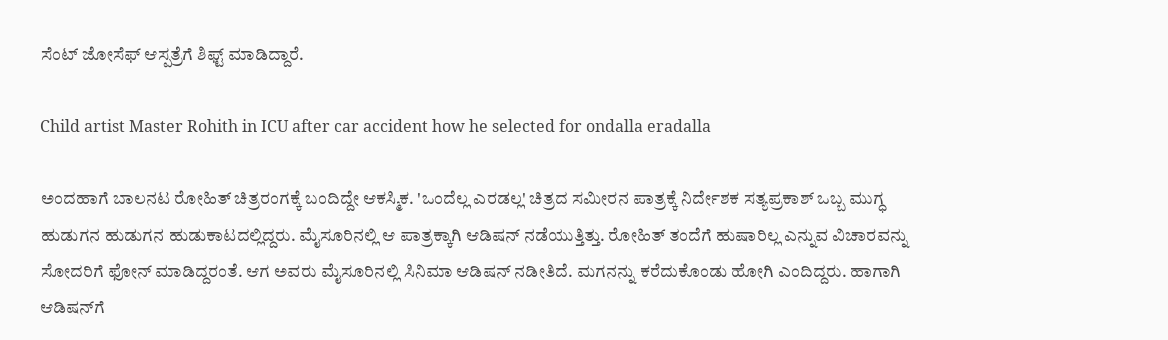ಸೆಂಟ್ ಜೋಸೆಫ್ ಆಸ್ಪತ್ರೆಗೆ ಶಿಫ್ಟ್ ಮಾಡಿದ್ದಾರೆ.

Child artist Master Rohith in ICU after car accident how he selected for ondalla eradalla

ಅಂದಹಾಗೆ ಬಾಲನಟ ರೋಹಿತ್ ಚಿತ್ರರಂಗಕ್ಕೆ ಬಂದಿದ್ದೇ ಆಕಸ್ಮಿಕ. 'ಒಂದೆಲ್ಲ ಎರಡಲ್ಲ' ಚಿತ್ರದ ಸಮೀರನ ಪಾತ್ರಕ್ಕೆ ನಿರ್ದೇಶಕ ಸತ್ಯಪ್ರಕಾಶ್ ಒಬ್ಬ ಮುಗ್ಧ ಹುಡುಗನ ಹುಡುಗನ ಹುಡುಕಾಟದಲ್ಲಿದ್ದರು. ಮೈಸೂರಿನಲ್ಲಿ ಆ ಪಾತ್ರಕ್ಕಾಗಿ ಆಡಿಷನ್ ನಡೆಯುತ್ತಿತ್ತು. ರೋಹಿತ್ ತಂದೆಗೆ ಹುಷಾರಿಲ್ಲ ಎನ್ನುವ ವಿಚಾರವನ್ನು ಸೋದರಿಗೆ ಫೋನ್ ಮಾಡಿದ್ದರಂತೆ. ಆಗ ಅವರು ಮೈಸೂರಿನಲ್ಲಿ ಸಿನಿಮಾ ಆಡಿಷನ್ ನಡೀತಿದೆ. ಮಗನನ್ನು ಕರೆದುಕೊಂಡು ಹೋಗಿ ಎಂದಿದ್ದರು. ಹಾಗಾಗಿ ಆಡಿಷನ್‌ಗೆ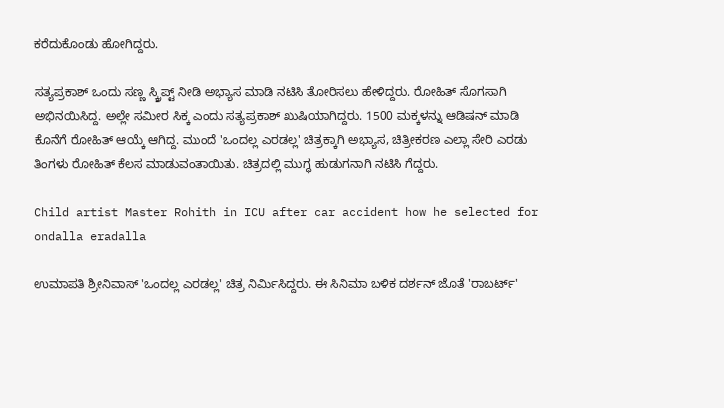ಕರೆದುಕೊಂಡು ಹೋಗಿದ್ದರು.

ಸತ್ಯಪ್ರಕಾಶ್ ಒಂದು ಸಣ್ಣ ಸ್ಕ್ರಿಪ್ಟ್ ನೀಡಿ ಅಭ್ಯಾಸ ಮಾಡಿ ನಟಿಸಿ ತೋರಿಸಲು ಹೇಳಿದ್ದರು. ರೋಹಿತ್ ಸೊಗಸಾಗಿ ಅಭಿನಯಿಸಿದ್ದ. ಅಲ್ಲೇ ಸಮೀರ ಸಿಕ್ಕ ಎಂದು ಸತ್ಯಪ್ರಕಾಶ್ ಖುಷಿಯಾಗಿದ್ದರು. 1500 ಮಕ್ಕಳನ್ನು ಆಡಿಷನ್ ಮಾಡಿ ಕೊನೆಗೆ ರೋಹಿತ್ ಆಯ್ಕೆ ಆಗಿದ್ದ. ಮುಂದೆ 'ಒಂದಲ್ಲ ಎರಡಲ್ಲ' ಚಿತ್ರಕ್ಕಾಗಿ ಅಭ್ಯಾಸ, ಚಿತ್ರೀಕರಣ ಎಲ್ಲಾ ಸೇರಿ ಎರಡು ತಿಂಗಳು ರೋಹಿತ್ ಕೆಲಸ ಮಾಡುವಂತಾಯಿತು. ಚಿತ್ರದಲ್ಲಿ ಮುಗ್ಧ ಹುಡುಗನಾಗಿ ನಟಿಸಿ ಗೆದ್ದರು.

Child artist Master Rohith in ICU after car accident how he selected for ondalla eradalla

ಉಮಾಪತಿ ಶ್ರೀನಿವಾಸ್ 'ಒಂದಲ್ಲ ಎರಡಲ್ಲ' ಚಿತ್ರ ನಿರ್ಮಿಸಿದ್ದರು. ಈ ಸಿನಿಮಾ ಬಳಿಕ ದರ್ಶನ್ ಜೊತೆ 'ರಾಬರ್ಟ್'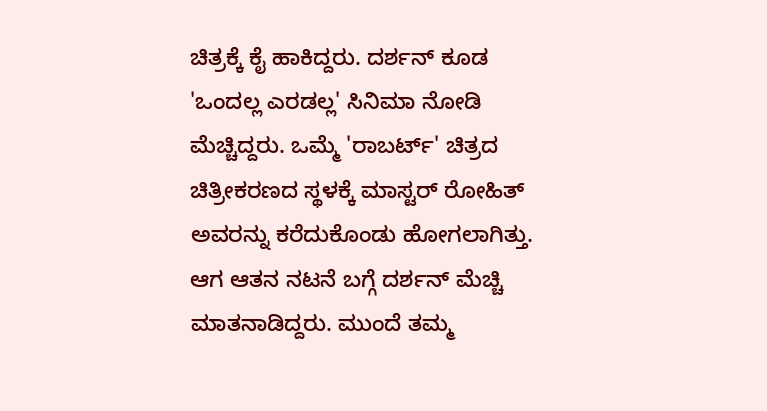ಚಿತ್ರಕ್ಕೆ ಕೈ ಹಾಕಿದ್ದರು. ದರ್ಶನ್ ಕೂಡ 'ಒಂದಲ್ಲ ಎರಡಲ್ಲ' ಸಿನಿಮಾ ನೋಡಿ ಮೆಚ್ಚಿದ್ದರು. ಒಮ್ಮೆ 'ರಾಬರ್ಟ್' ಚಿತ್ರದ ಚಿತ್ರೀಕರಣದ ಸ್ಥಳಕ್ಕೆ ಮಾಸ್ಟರ್ ರೋಹಿತ್ ಅವರನ್ನು ಕರೆದುಕೊಂಡು ಹೋಗಲಾಗಿತ್ತು. ಆಗ ಆತನ ನಟನೆ ಬಗ್ಗೆ ದರ್ಶನ್ ಮೆಚ್ಚಿ ಮಾತನಾಡಿದ್ದರು. ಮುಂದೆ ತಮ್ಮ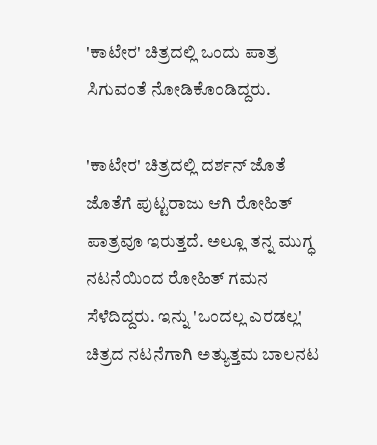'ಕಾಟೇರ' ಚಿತ್ರದಲ್ಲಿ ಒಂದು ಪಾತ್ರ ಸಿಗುವಂತೆ ನೋಡಿಕೊಂಡಿದ್ದರು.

'ಕಾಟೇರ' ಚಿತ್ರದಲ್ಲಿ ದರ್ಶನ್ ಜೊತೆ ಜೊತೆಗೆ ಪುಟ್ಟರಾಜು ಆಗಿ ರೋಹಿತ್ ಪಾತ್ರವೂ ಇರುತ್ತದೆ. ಅಲ್ಲೂ ತನ್ನ ಮುಗ್ಧ ನಟನೆಯಿಂದ ರೋಹಿತ್ ಗಮನ ಸೆಳೆದಿದ್ದರು. ಇನ್ನು 'ಒಂದಲ್ಲ ಎರಡಲ್ಲ' ಚಿತ್ರದ ನಟನೆಗಾಗಿ ಅತ್ಯುತ್ತಮ ಬಾಲನಟ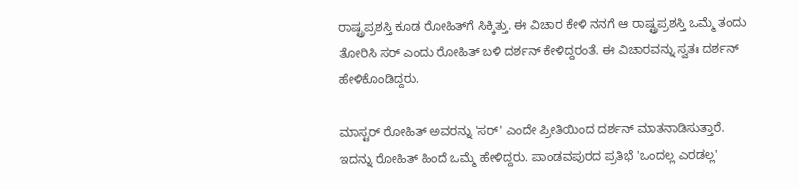ರಾಷ್ಟ್ರಪ್ರಶಸ್ತಿ ಕೂಡ ರೋಹಿತ್‌ಗೆ ಸಿಕ್ಕಿತ್ತು. ಈ ವಿಚಾರ ಕೇಳಿ ನನಗೆ ಆ ರಾಷ್ಟ್ರಪ್ರಶಸ್ತಿ ಒಮ್ಮೆ ತಂದು ತೋರಿಸಿ ಸರ್ ಎಂದು ರೋಹಿತ್ ಬಳಿ ದರ್ಶನ್ ಕೇಳಿದ್ದರಂತೆ. ಈ ವಿಚಾರವನ್ನು ಸ್ವತಃ ದರ್ಶನ್ ಹೇಳಿಕೊಂಡಿದ್ದರು.

ಮಾಸ್ಟರ್ ರೋಹಿತ್‌ ಅವರನ್ನು 'ಸರ್' ಎಂದೇ ಪ್ರೀತಿಯಿಂದ ದರ್ಶನ್ ಮಾತನಾಡಿಸುತ್ತಾರೆ. ಇದನ್ನು ರೋಹಿತ್ ಹಿಂದೆ ಒಮ್ಮೆ ಹೇಳಿದ್ದರು. ಪಾಂಡವಪುರದ ಪ್ರತಿಭೆ 'ಒಂದಲ್ಲ ಎರಡಲ್ಲ'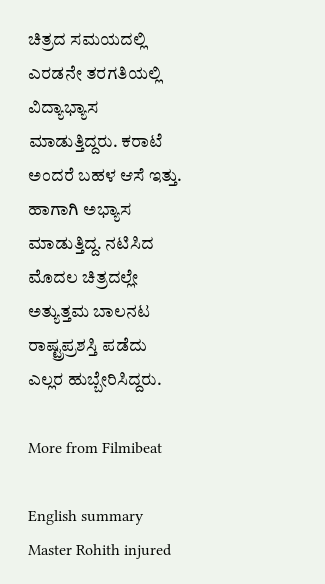ಚಿತ್ರದ ಸಮಯದಲ್ಲಿ ಎರಡನೇ ತರಗತಿಯಲ್ಲಿ ವಿದ್ಯಾಭ್ಯಾಸ ಮಾಡುತ್ತಿದ್ದರು. ಕರಾಟೆ ಅಂದರೆ ಬಹಳ ಆಸೆ ಇತ್ತು. ಹಾಗಾಗಿ ಅಭ್ಯಾಸ ಮಾಡುತ್ತಿದ್ದ. ನಟಿಸಿದ ಮೊದಲ ಚಿತ್ರದಲ್ಲೇ ಅತ್ಯುತ್ತಮ ಬಾಲನಟ ರಾಷ್ಟ್ರಪ್ರಶಸ್ತಿ ಪಡೆದು ಎಲ್ಲರ ಹುಬ್ಬೇರಿಸಿದ್ದರು.

More from Filmibeat

English summary
Master Rohith injured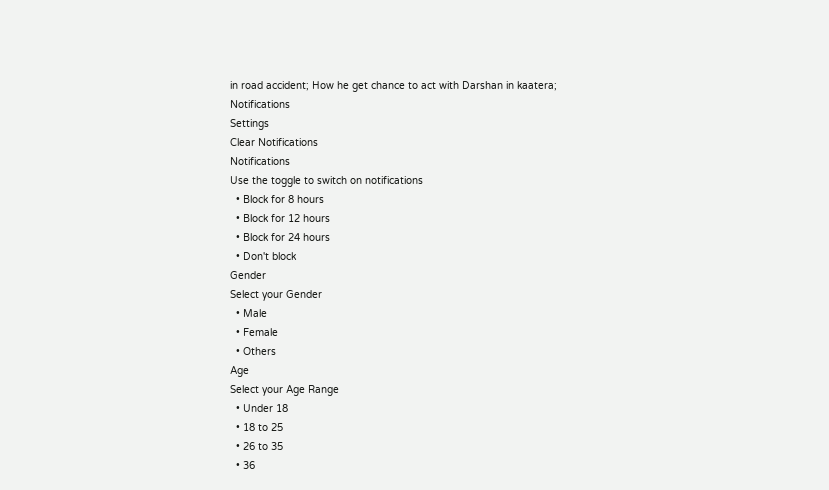in road accident; How he get chance to act with Darshan in kaatera;
Notifications
Settings
Clear Notifications
Notifications
Use the toggle to switch on notifications
  • Block for 8 hours
  • Block for 12 hours
  • Block for 24 hours
  • Don't block
Gender
Select your Gender
  • Male
  • Female
  • Others
Age
Select your Age Range
  • Under 18
  • 18 to 25
  • 26 to 35
  • 36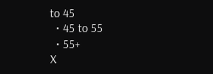to 45
  • 45 to 55
  • 55+
X